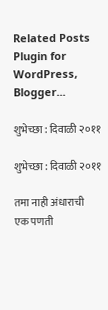Related Posts Plugin for WordPress, Blogger...

शुभेच्छा : दिवाळी २०११

शुभेच्छा : दिवाळी २०११

तमा नाही अंधाराची
एक पणती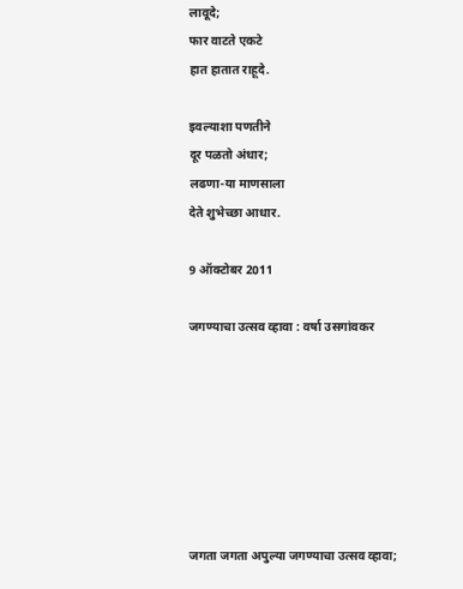लावूदे;
फार वाटते एकटे
हात हातात राहूदे.

इवल्याशा पणतीने
दूर पळतो अंधार;
लढणा-या माणसाला
देते शुभेच्छा आधार.

9 ऑक्टोबर 2011

जगण्याचा उत्सव व्हावा : वर्षा उसगांवकर







जगता जगता अपुल्या जगण्याचा उत्सव व्हावा;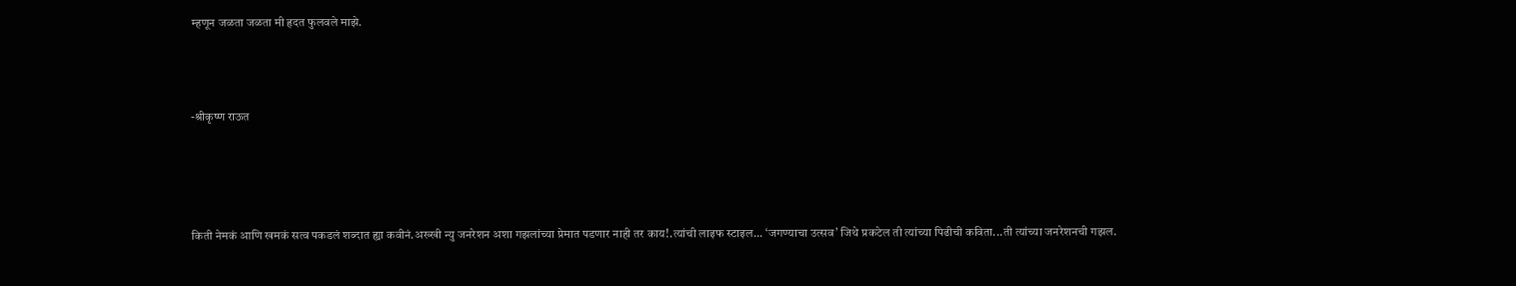म्हणून जळता जळता मी हृदत फुलवले माझे.



-श्रीकृष्ण राऊत




किती नेमकं आणि खमकं सत्व पकडलं शब्दात ह्या कवीनं.अख्खी न्यु जनरेशन अशा गझलांच्या प्रेमात पडणार नाही तर काय!.त्यांची लाइफ स्टाइल... ‘जगण्याचा उत्सव’ जिथे प्रकटेल ती त्यांच्या पिढीची कविता...ती त्यांच्या जनरेशनची गझल.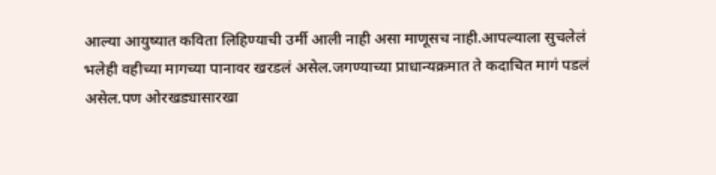आल्या आयुष्यात कविता लिहिण्याची उर्मी आली नाही असा माणूसच नाही.आपल्याला सुचलेलं भलेही वहीच्या मागच्या पानावर खरडलं असेल.जगण्याच्या प्राधान्यक्रमात ते कदाचित मागं पडलं असेल.पण ओरखड्यासारखा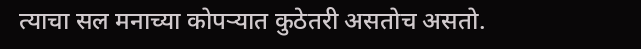त्याचा सल मनाच्या कोपर्‍यात कुठेतरी असतोच असतो.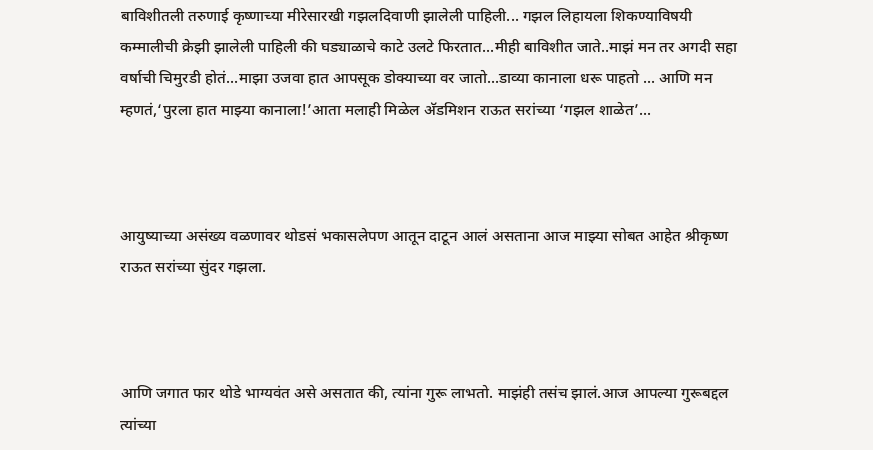बाविशीतली तरुणाई कृष्णाच्या मीरेसारखी गझलदिवाणी झालेली पाहिली... गझल लिहायला शिकण्याविषयी कम्मालीची क्रेझी झालेली पाहिली की घड्याळाचे काटे उलटे फिरतात...मीही बाविशीत जाते..माझं मन तर अगदी सहा वर्षाची चिमुरडी होतं...माझा उजवा हात आपसूक डोक्याच्या वर जातो...डाव्या कानाला धरू पाहतो ... आणि मन म्हणतं,‘पुरला हात माझ्या कानाला!’आता मलाही मिळेल अ‍ॅडमिशन राऊत सरांच्या ‘गझल शाळेत’...



आयुष्याच्या असंख्य वळणावर थोडसं भकासलेपण आतून दाटून आलं असताना आज माझ्या सोबत आहेत श्रीकृष्ण राऊत सरांच्या सुंदर गझला.



आणि जगात फार थोडे भाग्यवंत असे असतात की, त्यांना गुरू लाभतो. माझंही तसंच झालं.आज आपल्या गुरूबद्दल त्यांच्या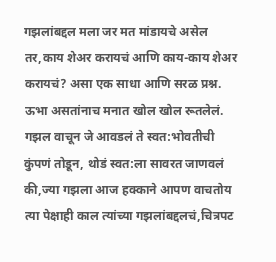गझलांबद्दल मला जर मत मांडायचे असेल तर,काय शेअर करायचं आणि काय-काय शेअर करायचं? असा एक साधा आणि सरळ प्रश्न. ऊभा असतांनाच मनात खोल खोल रूतलेलं. गझल वाचून जे आवडलं ते स्वत:भोवतीची कुंपणं तोडून, थोडं स्वत:ला सावरत जाणवलं की,ज्या गझला आज हक्काने आपण वाचतोय त्या पेक्षाही काल त्यांच्या गझलांबद्दलचं,चित्रपट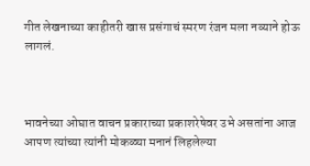गीत लेखनाच्या काहीतरी खास प्रसंगाचं स्मरण रंजन मला नव्याने होऊ लागलं.



भावनेच्या ओघात वाचन प्रकाराच्या प्रकाशरेषेवर उभे असतांना आज आपण त्यांच्या त्यांनी मोकळ्या मनानं लिहलेल्या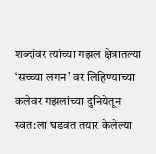शब्दांवर त्यांच्या गझल क्षेत्रातल्या ‘सच्च्या लगन’ वर लिहिण्याच्या कलेवर गझलांच्या दुनियेतून स्वत:ला घडवत तयार केलेल्या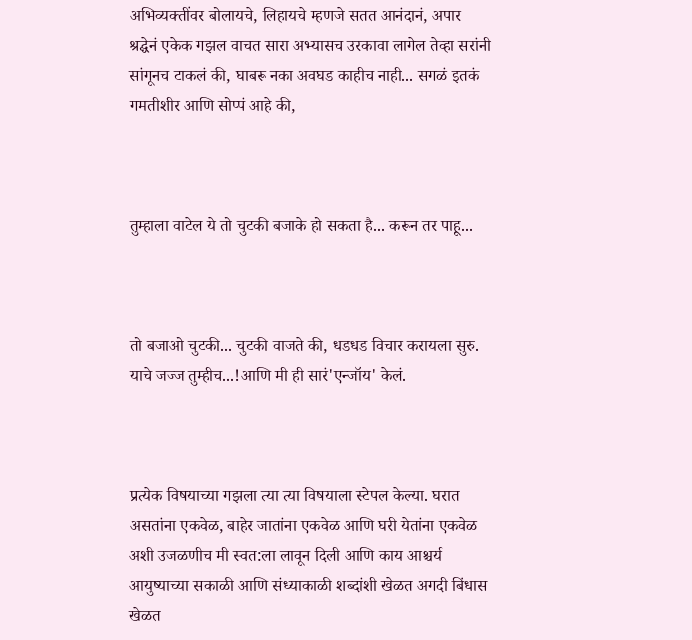अभिव्यक्तींवर बोलायचे, लिहायचे म्हणजे सतत आनंदानं, अपार श्रद्घेनं एकेक गझल वाचत सारा अभ्यासच उरकावा लागेल तेव्हा सरांनी सांगूनच टाकलं की, घाबरू नका अवघड काहीच नाही... सगळं इतकं गमतीशीर आणि सोप्पं आहे की,



तुम्हाला वाटेल ये तो चुटकी बजाके हो सकता है... करून तर पाहू...



तो बजाओ चुटकी... चुटकी वाजते की, धडधड विचार करायला सुरु. याचे जज्ज तुम्हीच...!आणि मी ही सारं'एन्जॉय' केलं.



प्रत्येक विषयाच्या गझला त्या त्या विषयाला स्टेपल केल्या. घरात असतांना एकवेळ, बाहेर जातांना एकवेळ आणि घरी येतांना एकवेळ अशी उजळणीच मी स्वत:ला लावून दिली आणि काय आश्चर्य आयुष्याच्या सकाळी आणि संध्याकाळी शब्दांशी खेळत अगदी बिंधास खेळत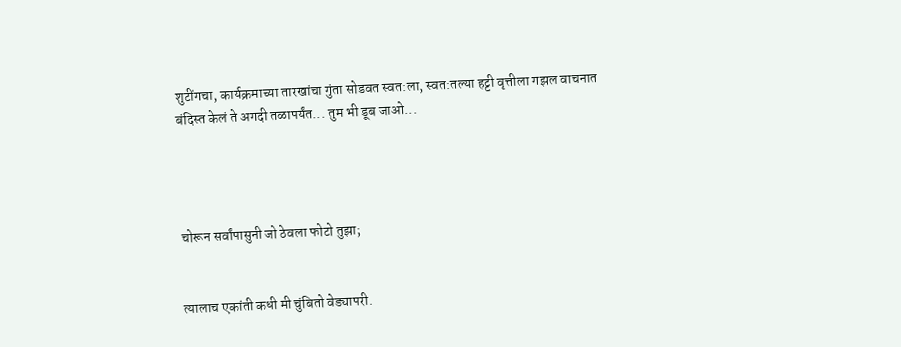शुटींगचा, कार्यक्रमाच्या तारखांचा गुंता सोडवत स्वत:ला, स्वत:तल्या हट्टी वृत्तीला गझल वाचनात बंदिस्त केलं ते अगदी तळापर्यंत... तुम भी डूब जाओ...




चोरून सर्वांपासुनी जो ठेवला फोटो तुझा;


त्यालाच एकांती कधी मी चुंबितो वेड्यापरी.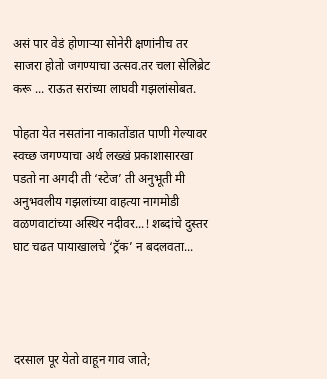असं पार वेडं होणार्‍या सोनेरी क्षणांनीच तर साजरा होतो जगण्याचा उत्सव.तर चला सेलिब्रेट करू ... राऊत सरांच्या लाघवी गझलांसोबत.

पोहता येत नसतांना नाकातोंडात पाणी गेल्यावर स्वच्छ जगण्याचा अर्थ लख्खं प्रकाशासारखा पडतो ना अगदी ती ‘स्टेज’ ती अनुभूती मी अनुभवलीय गझलांच्या वाहत्या नागमोडी वळणवाटांच्या अस्थिर नदीवर...! शब्दांचे दुस्तर घाट चढत पायाखालचे ‘ट्रॅक’ न बदलवता...




दरसाल पूर येतो वाहून गाव जाते;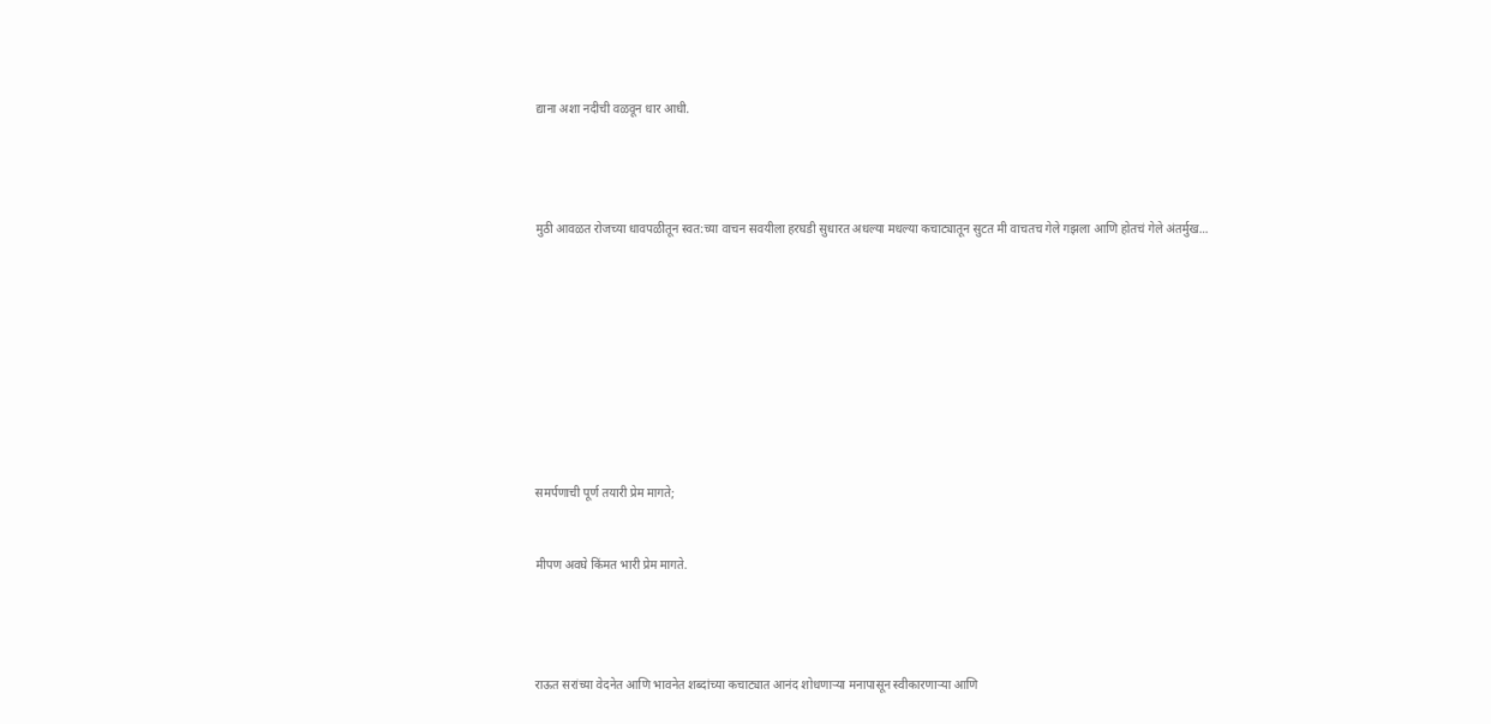द्याना अशा नदीची वळवून धार आधी.




मुठी आवळत रोजच्या धावपळीतून स्वत:च्या वाचन सवयीला हरघडी सुधारत अधल्या मधल्या कचाट्यातून सुटत मी वाचतच गेले गझला आणि होतचं गेले अंतर्मुख...










समर्पणाची पूर्ण तयारी प्रेम मागते;


मीपण अवघे किंमत भारी प्रेम मागते.




राऊत सरांच्या वेदनेत आणि भावनेत शब्दांच्या कचाट्यात आनंद शोधणार्‍या मनापासून स्वीकारणार्‍या आणि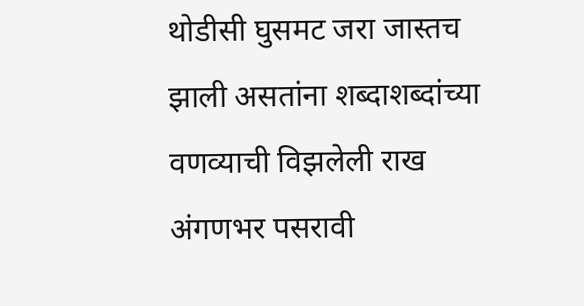थोडीसी घुसमट जरा जास्तच झाली असतांना शब्दाशब्दांच्या वणव्याची विझलेली राख अंगणभर पसरावी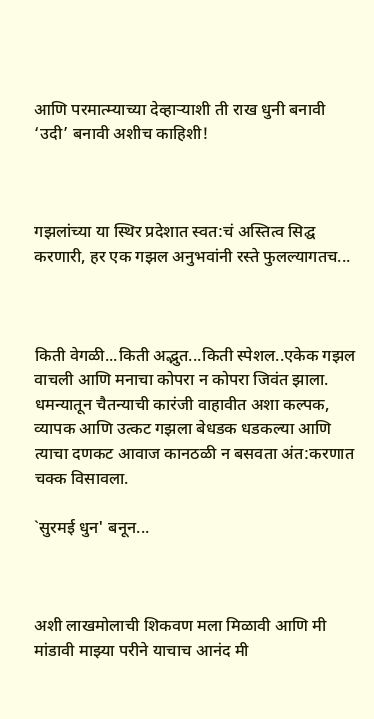आणि परमात्म्याच्या देव्हार्‍याशी ती राख धुनी बनावी ‘उदी’ बनावी अशीच काहिशी!



गझलांच्या या स्थिर प्रदेशात स्वत:चं अस्तित्व सिद्घ करणारी, हर एक गझल अनुभवांनी रस्ते फुलल्यागतच...



किती वेगळी...किती अद्भुत...किती स्पेशल..एकेक गझल वाचली आणि मनाचा कोपरा न कोपरा जिवंत झाला. धमन्यातून चैतन्याची कारंजी वाहावीत अशा कल्पक, व्यापक आणि उत्कट गझला बेधडक धडकल्या आणि त्याचा दणकट आवाज कानठळी न बसवता अंत:करणात चक्क विसावला.

`सुरमई धुन' बनून...



अशी लाखमोलाची शिकवण मला मिळावी आणि मी मांडावी माझ्या परीने याचाच आनंद मी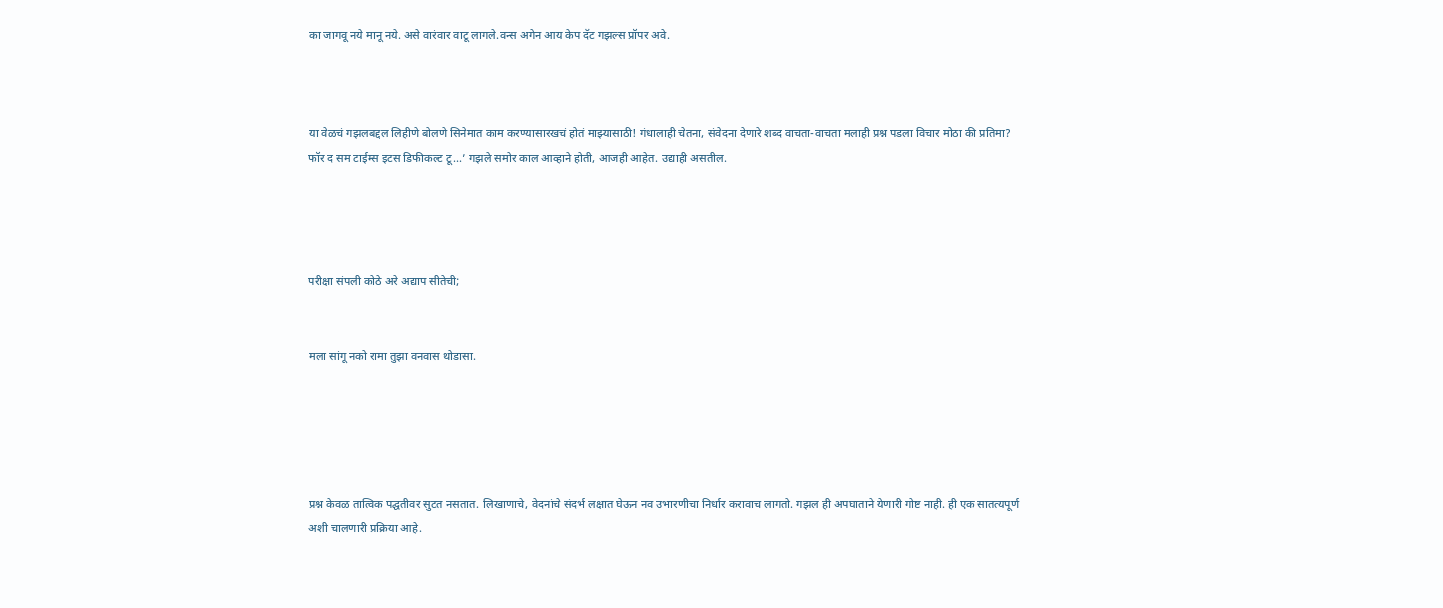का जागवू नये मानू नये. असे वारंवार वाटू लागले.वन्स अगेन आय केप दॅट गझल्स प्रॉपर अवे.



या वेळचं गझलबद्दल लिहीणे बोलणे सिनेमात काम करण्यासारखचं होतं माझ्यासाठी! गंधालाही चेतना, संवेदना देणारे शब्द वाचता-वाचता मलाही प्रश्न पडला विचार मोठा की प्रतिमा? फॉर द सम टाईम्स इटस डिफीकल्ट टू...’ गझले समोर काल आव्हाने होती, आजही आहेत. उद्याही असतील.




परीक्षा संपली कोठे अरे अद्याप सीतेची;


मला सांगू नको रामा तुझा वनवास थोडासा.





प्रश्न केवळ तात्विक पद्घतीवर सुटत नसतात. लिखाणाचे, वेदनांचे संदर्भ लक्षात घेऊन नव उभारणीचा निर्धार करावाच लागतो. गझल ही अपघाताने येणारी गोष्ट नाही. ही एक सातत्यपूर्ण अशी चालणारी प्रक्रिया आहे.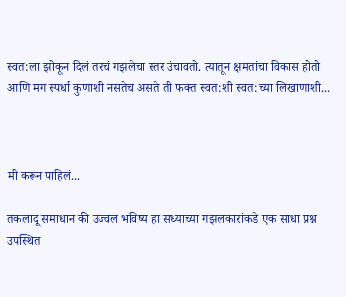स्वत:ला झोकून दिलं तरचं गझलेचा स्तर उंचावतो. त्यातून क्षमतांचा विकास होतो आणि मग स्पर्धा कुणाशी नसतेच असते ती फक्त स्वत:शी स्वत:च्या लिखाणाशी...



मी करून पाहिलं...

तकलादू समाधान की उज्वल भविष्य हा सध्याच्या गझलकारांकडे एक साधा प्रश्न उपस्थित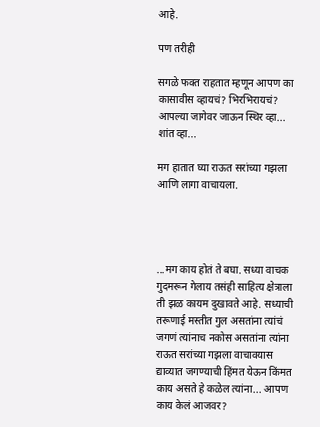आहे.

पण तरीही

सगळे फक्त राहतात म्हणून आपण का कासावीस व्हायचं? भिरभिरायचं? आपल्या जागेवर जाऊन स्थिर व्हा... शांत व्हा...

मग हातात घ्या राऊत सरांच्या गझला आणि लागा वाचायला.




...मग काय होतं ते बघा. सध्या वाचक गुदमरून गेलाय तसंही साहित्य क्षेत्राला ती झळ कायम दुखावते आहे. सध्याची तरूणाई मस्तीत गुल असतांना त्यांचं जगणं त्यांनाच नकोस असतांना त्यांना राऊत सरांच्या गझला वाचावयास द्याव्यात जगण्याची हिंमत येऊन किंमत काय असते हे कळेल त्यांना... आपण काय केलं आजवर?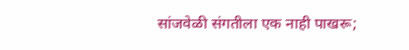सांजवेळी संगतीला एक नाही पाखरू;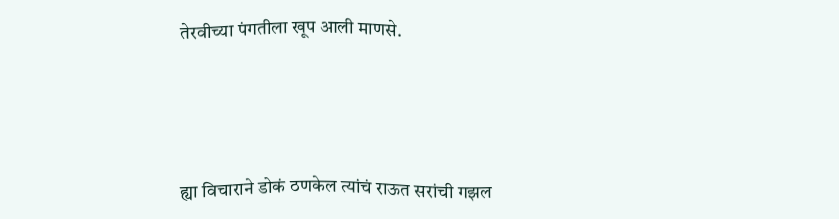तेरवीच्या पंगतीला खूप आली माणसे.




ह्या विचाराने डोकं ठणकेल त्यांचं राऊत सरांची गझल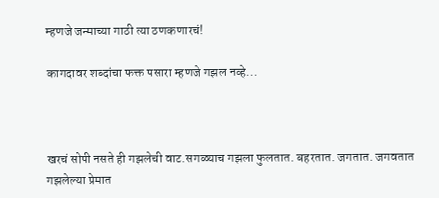म्हणजे जन्माच्या गाठी त्या ठणकणारचं!

कागदावर शब्दांचा फक्त पसारा म्हणजे गझल नव्हे...



खरचं सोपी नसते ही गझलेची वाट.सगळ्याच गझला फुलतात. बहरतात. जगतात. जगवतात गझलेल्या प्रेमात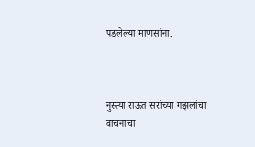पडलेल्या माणसांना.



नुस्त्या राऊत सरांच्या गझलांचा वाचनाचा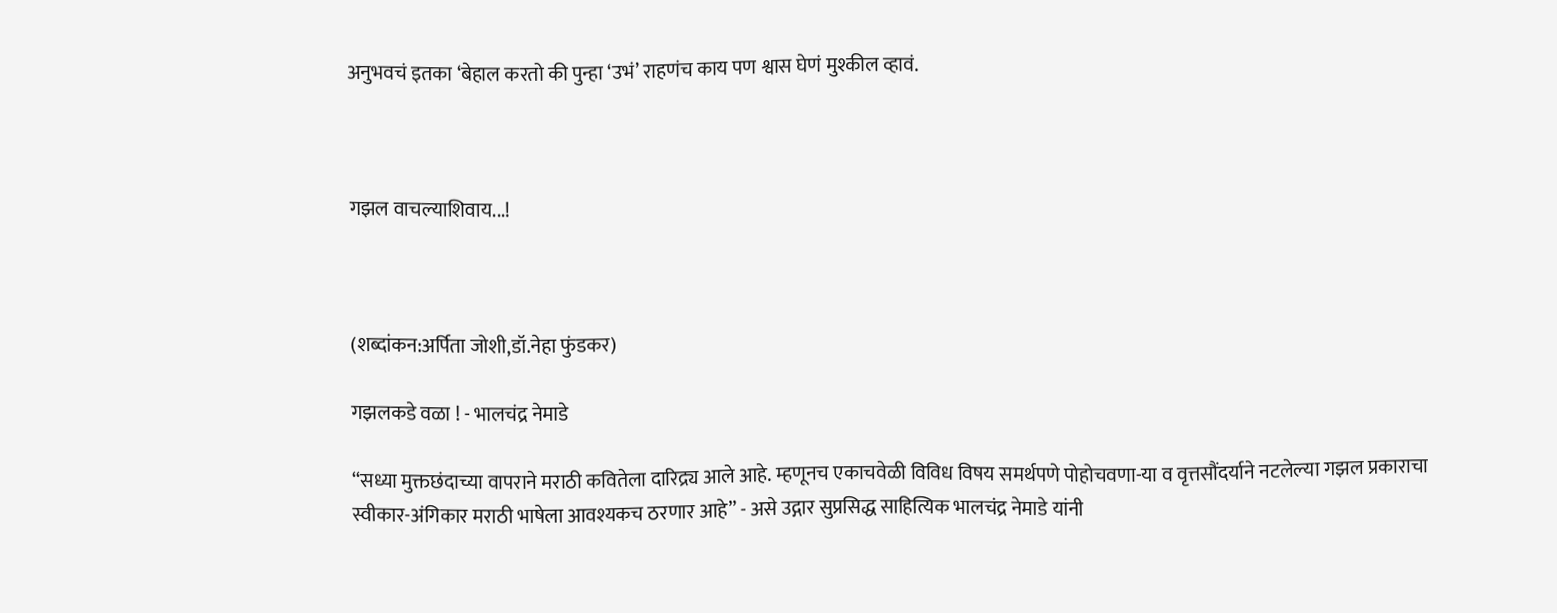अनुभवचं इतका ‘बेहाल करतो की पुन्हा ‘उभं’ राहणंच काय पण श्वास घेणं मुश्कील व्हावं.



गझल वाचल्याशिवाय...!



(शब्दांकन:अर्पिता जोशी,डॉ.नेहा फुंडकर)

गझलकडे वळा ! - भालचंद्र नेमाडे

‘‘सध्या मुक्तछंदाच्या वापराने मराठी कवितेला दारिद्र्य आले आहे. म्हणूनच एकाचवेळी विविध विषय समर्थपणे पोहोचवणा-या व वृत्तसौंदर्याने नटलेल्या गझल प्रकाराचा स्वीकार-अंगिकार मराठी भाषेला आवश्यकच ठरणार आहे’’ - असे उद्गार सुप्रसिद्ध साहित्यिक भालचंद्र नेमाडे यांनी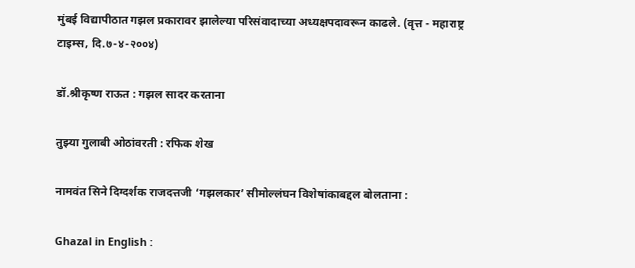मुंबई विद्यापीठात गझल प्रकारावर झालेल्या परिसंवादाच्या अध्यक्षपदावरून काढले. (वृत्त - महाराष्ट्र टाइम्स, दि.७-४-२००४)

डॉ.श्रीकृष्ण राऊत : गझल सादर करताना

तुझ्या गुलाबी ओठांवरती : रफिक शेख

नामवंत सिने दिग्दर्शक राजदत्तजी ‘गझलकार’ सीमोल्लंघन विशेषांकाबद्दल बोलताना :

Ghazal in English :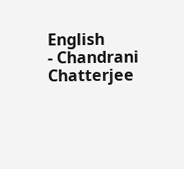English
- Chandrani Chatterjee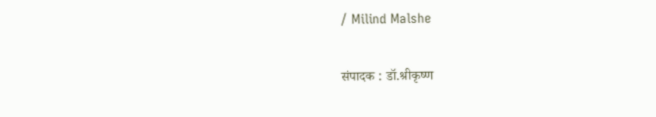/ Milind Malshe

संपादक : डॉ.श्रीकृष्ण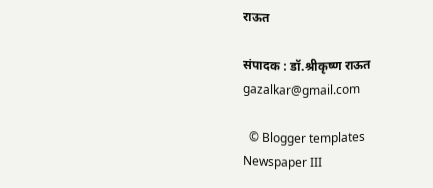राऊत

संपादक : डॉ.श्रीकृष्ण राऊत
gazalkar@gmail.com

  © Blogger templates Newspaper III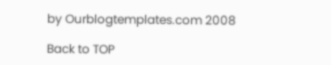by Ourblogtemplates.com 2008

Back to TOP